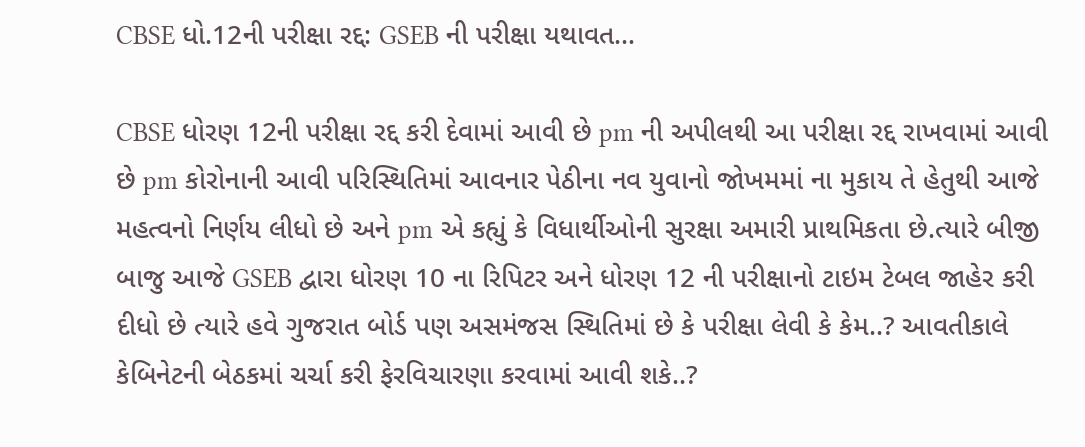CBSE ધો.12ની પરીક્ષા રદ્દ: GSEB ની પરીક્ષા યથાવત…

CBSE ધોરણ 12ની પરીક્ષા રદ્દ કરી દેવામાં આવી છે pm ની અપીલથી આ પરીક્ષા રદ્દ રાખવામાં આવી છે pm કોરોનાની આવી પરિસ્થિતિમાં આવનાર પેઠીના નવ યુવાનો જોખમમાં ના મુકાય તે હેતુથી આજે મહત્વનો નિર્ણય લીધો છે અને pm એ કહ્યું કે વિધાર્થીઓની સુરક્ષા અમારી પ્રાથમિકતા છે.ત્યારે બીજી બાજુ આજે GSEB દ્વારા ધોરણ 10 ના રિપિટર અને ધોરણ 12 ની પરીક્ષાનો ટાઇમ ટેબલ જાહેર કરી દીધો છે ત્યારે હવે ગુજરાત બોર્ડ પણ અસમંજસ સ્થિતિમાં છે કે પરીક્ષા લેવી કે કેમ..? આવતીકાલે કેબિનેટની બેઠકમાં ચર્ચા કરી ફેરવિચારણા કરવામાં આવી શકે..?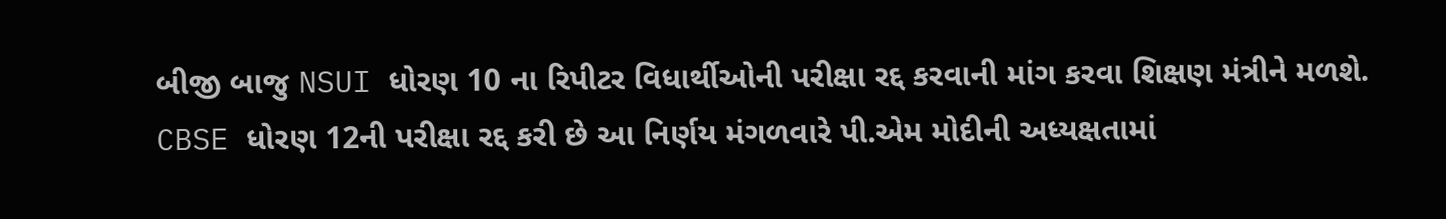બીજી બાજુ NSUI ધોરણ 10 ના રિપીટર વિધાર્થીઓની પરીક્ષા રદ્દ કરવાની માંગ કરવા શિક્ષણ મંત્રીને મળશે.
CBSE ધોરણ 12ની પરીક્ષા રદ્દ કરી છે આ નિર્ણય મંગળવારે પી.એમ મોદીની અધ્યક્ષતામાં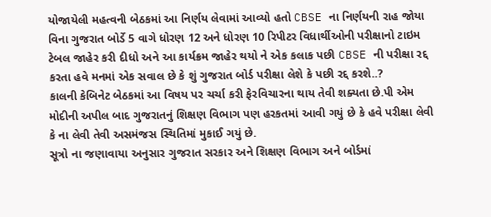યોજાયેલી મહત્વની બેઠકમાં આ નિર્ણય લેવામાં આવ્યો હતો CBSE ના નિર્ણયની રાહ જોયા વિના ગુજરાત બોર્ડે 5 વાગે ધોરણ 12 અને ધોરણ 10 રિપીટર વિધાર્થીઓની પરીક્ષાનો ટાઇમ ટેબલ જાહેર કરી દીધો અને આ કાર્યક્રમ જાહેર થયો ને એક કલાક પછી CBSE ની પરીક્ષા રદ્દ કરતા હવે મનમાં એક સવાલ છે કે શું ગુજરાત બોર્ડ પરીક્ષા લેશે કે પછી રદ્દ કરશે..?
કાલની કેબિનેટ બેઠકમાં આ વિષય પર ચર્ચા કરી ફેરવિચારના થાય તેવી શક્યતા છે.પી એમ મોદીની અપીલ બાદ ગુજરાતનું શિક્ષણ વિભાગ પણ હરકતમાં આવી ગયું છે કે હવે પરીક્ષા લેવી કે ના લેવી તેવી અસમંજસ સ્થિતિમાં મુકાઈ ગયું છે.
સૂત્રો ના જણાવાયા અનુસાર ગુજરાત સરકાર અને શિક્ષણ વિભાગ અને બોર્ડમાં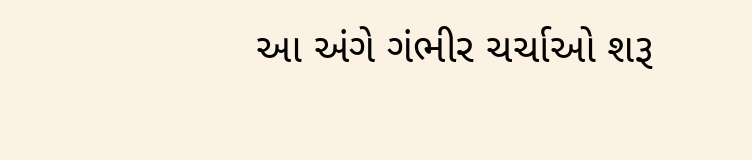આ અંગે ગંભીર ચર્ચાઓ શરૂ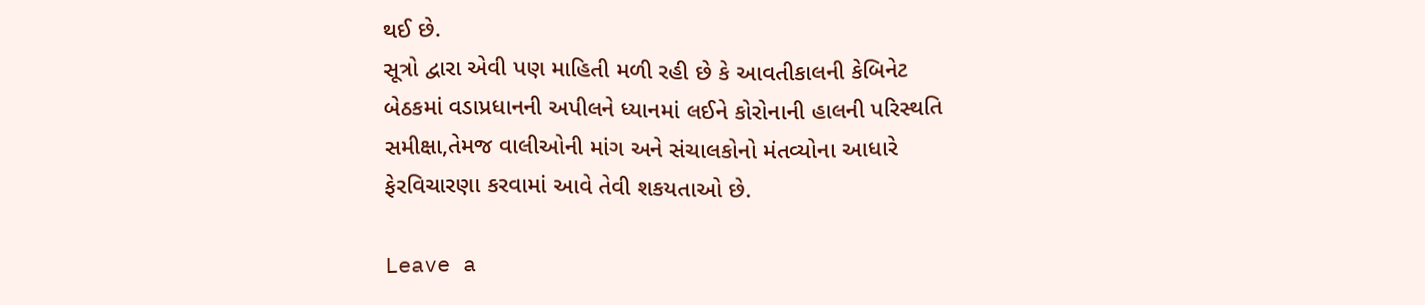થઈ છે.
સૂત્રો દ્વારા એવી પણ માહિતી મળી રહી છે કે આવતીકાલની કેબિનેટ બેઠકમાં વડાપ્રધાનની અપીલને ધ્યાનમાં લઈને કોરોનાની હાલની પરિસ્થતિ સમીક્ષા,તેમજ વાલીઓની માંગ અને સંચાલકોનો મંતવ્યોના આધારે ફેરવિચારણા કરવામાં આવે તેવી શકયતાઓ છે.

Leave a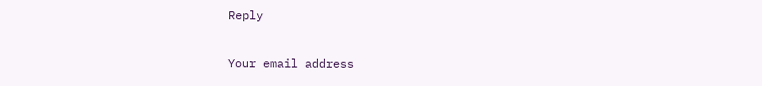Reply

Your email address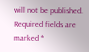will not be published. Required fields are marked *